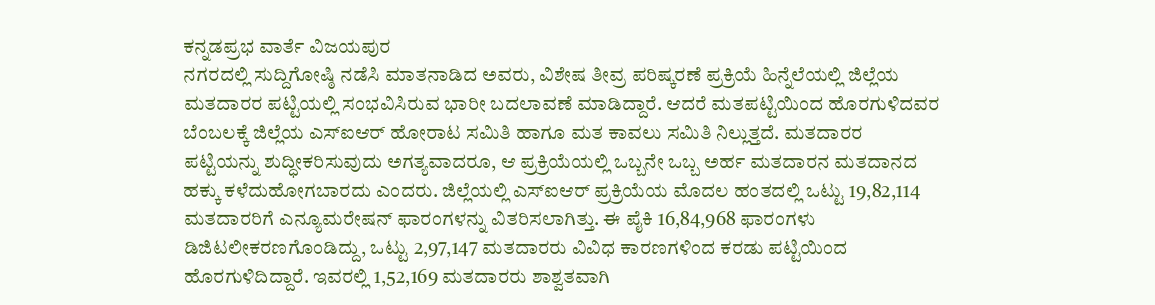ಕನ್ನಡಪ್ರಭ ವಾರ್ತೆ ವಿಜಯಪುರ
ನಗರದಲ್ಲಿ ಸುದ್ದಿಗೋಷ್ಠಿ ನಡೆಸಿ ಮಾತನಾಡಿದ ಅವರು, ವಿಶೇಷ ತೀವ್ರ ಪರಿಷ್ಕರಣೆ ಪ್ರಕ್ರಿಯೆ ಹಿನ್ನೆಲೆಯಲ್ಲಿ ಜಿಲ್ಲೆಯ ಮತದಾರರ ಪಟ್ಟಿಯಲ್ಲಿ ಸಂಭವಿಸಿರುವ ಭಾರೀ ಬದಲಾವಣೆ ಮಾಡಿದ್ದಾರೆ. ಆದರೆ ಮತಪಟ್ಟಿಯಿಂದ ಹೊರಗುಳಿದವರ ಬೆಂಬಲಕ್ಕೆ ಜಿಲ್ಲೆಯ ಎಸ್ಐಆರ್ ಹೋರಾಟ ಸಮಿತಿ ಹಾಗೂ ಮತ ಕಾವಲು ಸಮಿತಿ ನಿಲ್ಲುತ್ತದೆ. ಮತದಾರರ ಪಟ್ಟಿಯನ್ನು ಶುದ್ಧೀಕರಿಸುವುದು ಅಗತ್ಯವಾದರೂ, ಆ ಪ್ರಕ್ರಿಯೆಯಲ್ಲಿ ಒಬ್ಬನೇ ಒಬ್ಬ ಅರ್ಹ ಮತದಾರನ ಮತದಾನದ ಹಕ್ಕು ಕಳೆದುಹೋಗಬಾರದು ಎಂದರು. ಜಿಲ್ಲೆಯಲ್ಲಿ ಎಸ್ಐಆರ್ ಪ್ರಕ್ರಿಯೆಯ ಮೊದಲ ಹಂತದಲ್ಲಿ ಒಟ್ಟು 19,82,114 ಮತದಾರರಿಗೆ ಎನ್ಯೂಮರೇಷನ್ ಫಾರಂಗಳನ್ನು ವಿತರಿಸಲಾಗಿತ್ತು. ಈ ಪೈಕಿ 16,84,968 ಫಾರಂಗಳು ಡಿಜಿಟಲೀಕರಣಗೊಂಡಿದ್ದು, ಒಟ್ಟು 2,97,147 ಮತದಾರರು ವಿವಿಧ ಕಾರಣಗಳಿಂದ ಕರಡು ಪಟ್ಟಿಯಿಂದ ಹೊರಗುಳಿದಿದ್ದಾರೆ. ಇವರಲ್ಲಿ 1,52,169 ಮತದಾರರು ಶಾಶ್ವತವಾಗಿ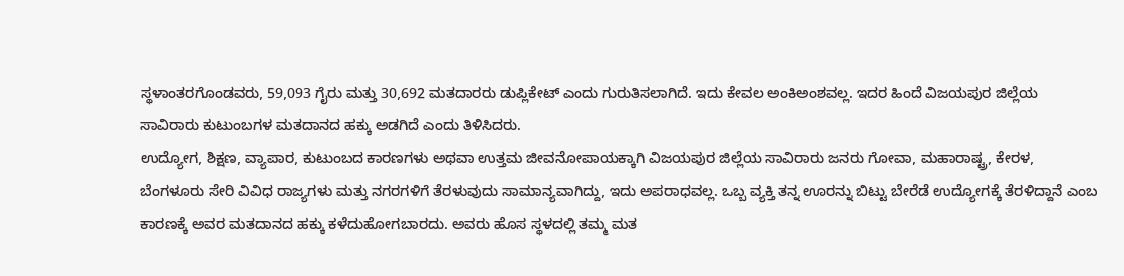ಸ್ಥಳಾಂತರಗೊಂಡವರು, 59,093 ಗೈರು ಮತ್ತು 30,692 ಮತದಾರರು ಡುಪ್ಲಿಕೇಟ್ ಎಂದು ಗುರುತಿಸಲಾಗಿದೆ. ಇದು ಕೇವಲ ಅಂಕಿಅಂಶವಲ್ಲ. ಇದರ ಹಿಂದೆ ವಿಜಯಪುರ ಜಿಲ್ಲೆಯ ಸಾವಿರಾರು ಕುಟುಂಬಗಳ ಮತದಾನದ ಹಕ್ಕು ಅಡಗಿದೆ ಎಂದು ತಿಳಿಸಿದರು.
ಉದ್ಯೋಗ, ಶಿಕ್ಷಣ, ವ್ಯಾಪಾರ, ಕುಟುಂಬದ ಕಾರಣಗಳು ಅಥವಾ ಉತ್ತಮ ಜೀವನೋಪಾಯಕ್ಕಾಗಿ ವಿಜಯಪುರ ಜಿಲ್ಲೆಯ ಸಾವಿರಾರು ಜನರು ಗೋವಾ, ಮಹಾರಾಷ್ಟ್ರ, ಕೇರಳ, ಬೆಂಗಳೂರು ಸೇರಿ ವಿವಿಧ ರಾಜ್ಯಗಳು ಮತ್ತು ನಗರಗಳಿಗೆ ತೆರಳುವುದು ಸಾಮಾನ್ಯವಾಗಿದ್ದು, ಇದು ಅಪರಾಧವಲ್ಲ. ಒಬ್ಬ ವ್ಯಕ್ತಿ ತನ್ನ ಊರನ್ನು ಬಿಟ್ಟು ಬೇರೆಡೆ ಉದ್ಯೋಗಕ್ಕೆ ತೆರಳಿದ್ದಾನೆ ಎಂಬ ಕಾರಣಕ್ಕೆ ಅವರ ಮತದಾನದ ಹಕ್ಕು ಕಳೆದುಹೋಗಬಾರದು. ಅವರು ಹೊಸ ಸ್ಥಳದಲ್ಲಿ ತಮ್ಮ ಮತ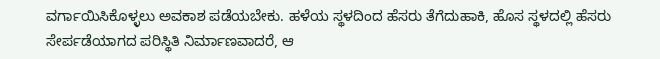ವರ್ಗಾಯಿಸಿಕೊಳ್ಳಲು ಅವಕಾಶ ಪಡೆಯಬೇಕು. ಹಳೆಯ ಸ್ಥಳದಿಂದ ಹೆಸರು ತೆಗೆದುಹಾಕಿ, ಹೊಸ ಸ್ಥಳದಲ್ಲಿ ಹೆಸರು ಸೇರ್ಪಡೆಯಾಗದ ಪರಿಸ್ಥಿತಿ ನಿರ್ಮಾಣವಾದರೆ, ಆ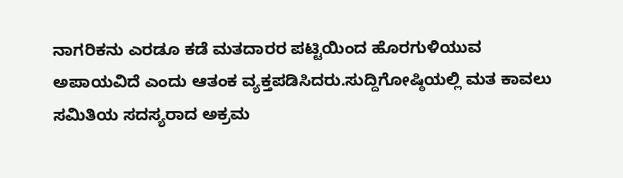ನಾಗರಿಕನು ಎರಡೂ ಕಡೆ ಮತದಾರರ ಪಟ್ಟಿಯಿಂದ ಹೊರಗುಳಿಯುವ ಅಪಾಯವಿದೆ ಎಂದು ಆತಂಕ ವ್ಯಕ್ತಪಡಿಸಿದರು.ಸುದ್ದಿಗೋಷ್ಠಿಯಲ್ಲಿ ಮತ ಕಾವಲು ಸಮಿತಿಯ ಸದಸ್ಯರಾದ ಅಕ್ರಮ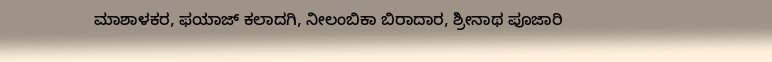ಮಾಶಾಳಕರ, ಫಯಾಜ್ ಕಲಾದಗಿ, ನೀಲಂಬಿಕಾ ಬಿರಾದಾರ, ಶ್ರೀನಾಥ ಪೂಜಾರಿ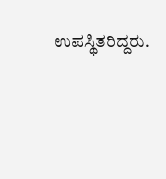ಉಪಸ್ಥಿತರಿದ್ದರು.